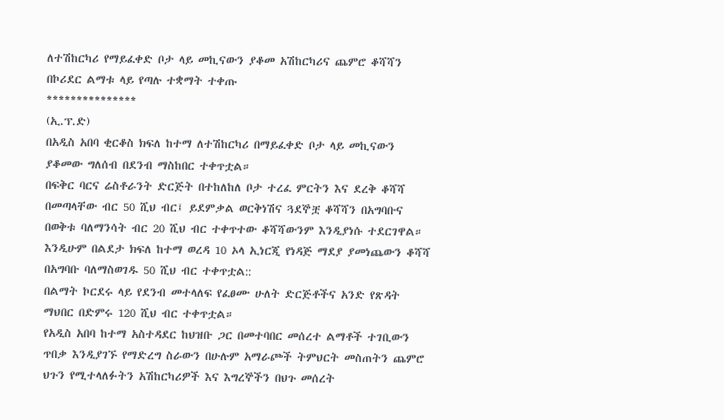ለተሽከርካሪ የማይፈቀድ ቦታ ላይ መኪናውን ያቆመ አሽከርካሪና ጨምሮ ቆሻሻን በኮሪደር ልማቱ ላይ የጣሉ ተቋማት ተቀጡ
***************
(ኢ.ፕ.ድ)
በአዲስ አበባ ቂርቆስ ክፍለ ከተማ ለተሽከርካሪ በማይፈቀድ ቦታ ላይ መኪናውን ያቆመው ግለሰብ በደንብ ማስከበር ተቀጥቷል።
በፍቅር ባርና ሬስቶራንት ድርጅት በተከለከለ ቦታ ተረፈ ምርትን እና ደረቅ ቆሻሻ በመጣላቸው ብር 50 ሺህ ብር፤ ይደምቃል ወርቅነሽና ጓደኞቿ ቆሻሻን በአግባቡና በወቅቱ ባለማንሳት ብር 20 ሺህ ብር ተቀጥተው ቆሻሻውንም እንዲያነሱ ተደርገዋል።
እንዲሁም በልደታ ክፍለ ከተማ ወረዳ 10 ኦላ ኢነርጂ የነዳጅ ማደያ ያመነጨውን ቆሻሻ በአግባቡ ባለማስወገዱ 50 ሺህ ብር ተቀጥቷል::
በልማት ኮርደሩ ላይ የደንብ መተላለፍ የፈፀሙ ሁለት ድርጅቶችና አንድ የጽዳት ማህበር በድምሩ 120 ሺህ ብር ተቀጥቷል።
የአዲስ አበባ ከተማ አስተዳደር ከህዝቡ ጋር በመተባበር መሰረተ ልማቶች ተገቢውን ጥበቃ እንዲያገኙ የማድረግ ስራውን በሁሉም አማራጮች ትምህርት መስጠትን ጨምሮ ህጉን የሚተላለፉትን አሽከርካሪዎች እና እግረኞችን በህጉ መሰረት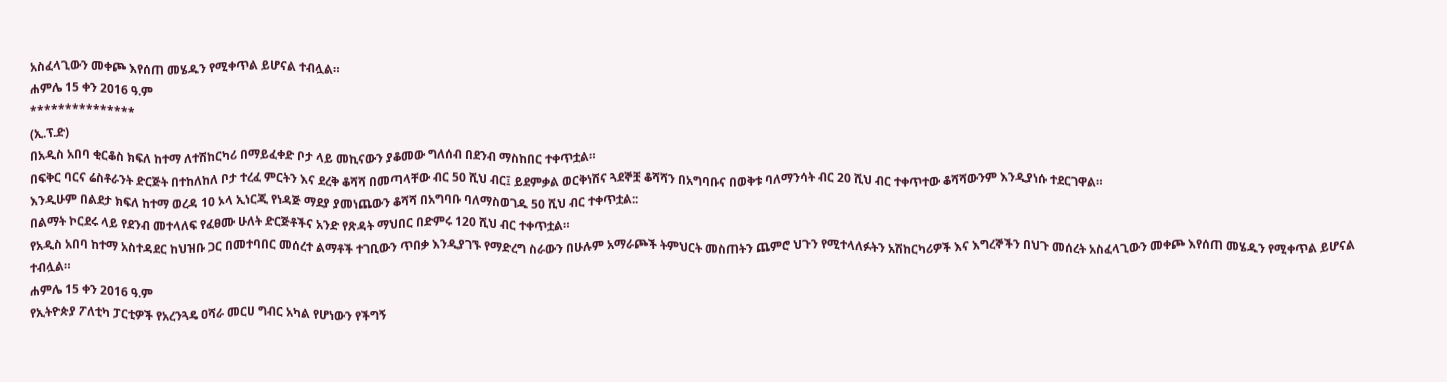አስፈላጊውን መቀጮ እየሰጠ መሄዱን የሚቀጥል ይሆናል ተብሏል።
ሐምሌ 15 ቀን 2016 ዓ.ም
***************
(ኢ.ፕ.ድ)
በአዲስ አበባ ቂርቆስ ክፍለ ከተማ ለተሽከርካሪ በማይፈቀድ ቦታ ላይ መኪናውን ያቆመው ግለሰብ በደንብ ማስከበር ተቀጥቷል።
በፍቅር ባርና ሬስቶራንት ድርጅት በተከለከለ ቦታ ተረፈ ምርትን እና ደረቅ ቆሻሻ በመጣላቸው ብር 50 ሺህ ብር፤ ይደምቃል ወርቅነሽና ጓደኞቿ ቆሻሻን በአግባቡና በወቅቱ ባለማንሳት ብር 20 ሺህ ብር ተቀጥተው ቆሻሻውንም እንዲያነሱ ተደርገዋል።
እንዲሁም በልደታ ክፍለ ከተማ ወረዳ 10 ኦላ ኢነርጂ የነዳጅ ማደያ ያመነጨውን ቆሻሻ በአግባቡ ባለማስወገዱ 50 ሺህ ብር ተቀጥቷል::
በልማት ኮርደሩ ላይ የደንብ መተላለፍ የፈፀሙ ሁለት ድርጅቶችና አንድ የጽዳት ማህበር በድምሩ 120 ሺህ ብር ተቀጥቷል።
የአዲስ አበባ ከተማ አስተዳደር ከህዝቡ ጋር በመተባበር መሰረተ ልማቶች ተገቢውን ጥበቃ እንዲያገኙ የማድረግ ስራውን በሁሉም አማራጮች ትምህርት መስጠትን ጨምሮ ህጉን የሚተላለፉትን አሽከርካሪዎች እና እግረኞችን በህጉ መሰረት አስፈላጊውን መቀጮ እየሰጠ መሄዱን የሚቀጥል ይሆናል ተብሏል።
ሐምሌ 15 ቀን 2016 ዓ.ም
የኢትዮጵያ ፖለቲካ ፓርቲዎች የአረንጓዴ ዐሻራ መርሀ ግብር አካል የሆነውን የችግኝ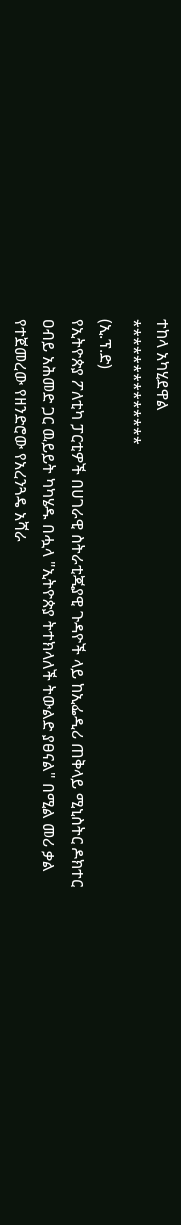ተከላ አካሂደዋል
**************
(ኢ.ፕ.ድ)
የኢትዮጵያ ፖለቲካ ፓርቲዎች በሀገራዊ ስትራቲጂያዊ ጉዳዮች ላይ ከኢፌዲሪ ጠቅላይ ሚኒስትር ዶክተር ዐብይ አሕመድ ጋር ዉይይት ካካሄዱ በሗላ "ኢትዮጵያ ትተክላለች ትውልድ ያፀናል" በሚል መሪ ቃል የተጀመረው የዘንድሮው የአረንጓዴ አሻራ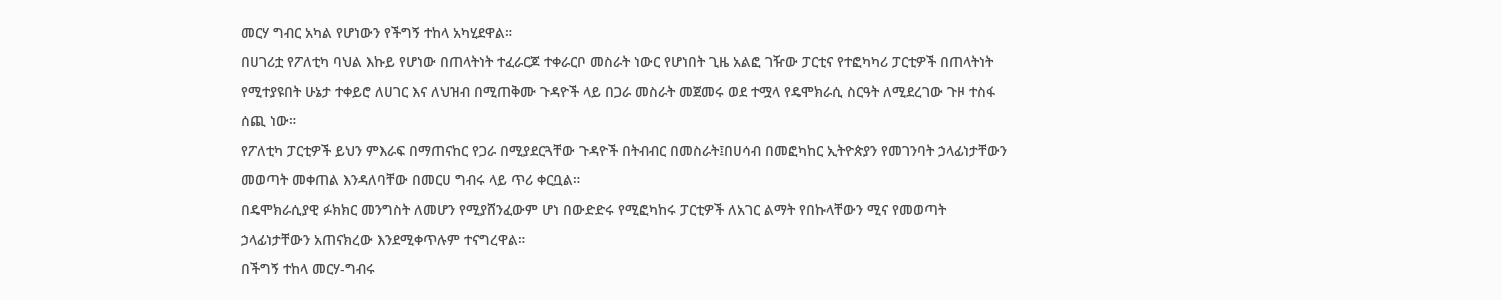መርሃ ግብር አካል የሆነውን የችግኝ ተከላ አካሂደዋል።
በሀገሪቷ የፖለቲካ ባህል እኩይ የሆነው በጠላትነት ተፈራርጆ ተቀራርቦ መስራት ነውር የሆነበት ጊዜ አልፎ ገዥው ፓርቲና የተፎካካሪ ፓርቲዎች በጠላትነት የሚተያዩበት ሁኔታ ተቀይሮ ለሀገር እና ለህዝብ በሚጠቅሙ ጉዳዮች ላይ በጋራ መስራት መጀመሩ ወደ ተሟላ የዴሞክራሲ ስርዓት ለሚደረገው ጉዞ ተስፋ ሰጪ ነው።
የፖለቲካ ፓርቲዎች ይህን ምእራፍ በማጠናከር የጋራ በሚያደርጓቸው ጉዳዮች በትብብር በመስራት፤በሀሳብ በመፎካከር ኢትዮጵያን የመገንባት ኃላፊነታቸውን መወጣት መቀጠል እንዳለባቸው በመርሀ ግብሩ ላይ ጥሪ ቀርቧል።
በዴሞክራሲያዊ ፉክክር መንግስት ለመሆን የሚያሸንፈውም ሆነ በውድድሩ የሚፎካከሩ ፓርቲዎች ለአገር ልማት የበኩላቸውን ሚና የመወጣት ኃላፊነታቸውን አጠናክረው እንደሚቀጥሉም ተናግረዋል።
በችግኝ ተከላ መርሃ-ግብሩ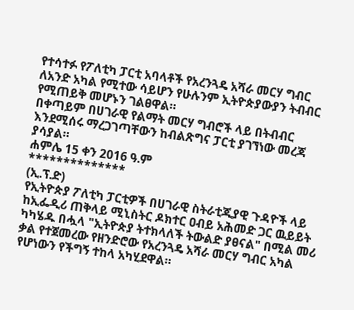የተሳተፉ የፖለቲካ ፓርቲ አባላቶች የአረንጓዴ አሻራ መርሃ ግብር ለአንድ አካል የሚተው ሳይሆን የሁሉንም ኢትዮጵያውያን ትብብር የሚጠይቅ መሆኑን ገልፀዋል።
በቀጣይም በሀገራዊ የልማት መርሃ ግብሮች ላይ በትብብር እንደሚሰሩ ማረጋገጣቸውን ከብልጽግና ፓርቲ ያገኘነው መረጃ ያሳያል።
ሐምሌ 15 ቀን 2016 ዓ.ም
**************
(ኢ.ፕ.ድ)
የኢትዮጵያ ፖለቲካ ፓርቲዎች በሀገራዊ ስትራቲጂያዊ ጉዳዮች ላይ ከኢፌዲሪ ጠቅላይ ሚኒስትር ዶክተር ዐብይ አሕመድ ጋር ዉይይት ካካሄዱ በሗላ "ኢትዮጵያ ትተክላለች ትውልድ ያፀናል" በሚል መሪ ቃል የተጀመረው የዘንድሮው የአረንጓዴ አሻራ መርሃ ግብር አካል የሆነውን የችግኝ ተከላ አካሂደዋል።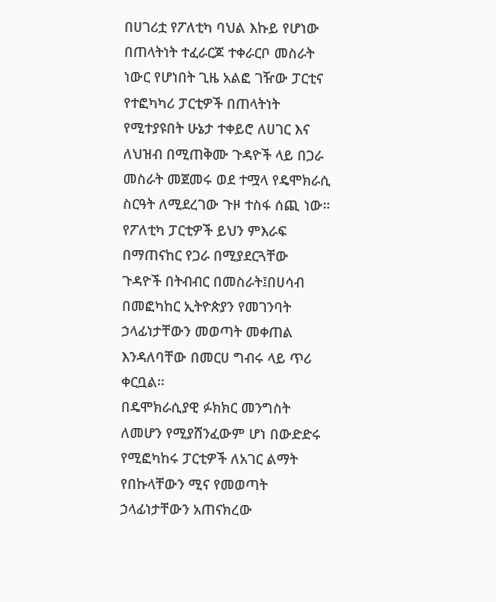በሀገሪቷ የፖለቲካ ባህል እኩይ የሆነው በጠላትነት ተፈራርጆ ተቀራርቦ መስራት ነውር የሆነበት ጊዜ አልፎ ገዥው ፓርቲና የተፎካካሪ ፓርቲዎች በጠላትነት የሚተያዩበት ሁኔታ ተቀይሮ ለሀገር እና ለህዝብ በሚጠቅሙ ጉዳዮች ላይ በጋራ መስራት መጀመሩ ወደ ተሟላ የዴሞክራሲ ስርዓት ለሚደረገው ጉዞ ተስፋ ሰጪ ነው።
የፖለቲካ ፓርቲዎች ይህን ምእራፍ በማጠናከር የጋራ በሚያደርጓቸው ጉዳዮች በትብብር በመስራት፤በሀሳብ በመፎካከር ኢትዮጵያን የመገንባት ኃላፊነታቸውን መወጣት መቀጠል እንዳለባቸው በመርሀ ግብሩ ላይ ጥሪ ቀርቧል።
በዴሞክራሲያዊ ፉክክር መንግስት ለመሆን የሚያሸንፈውም ሆነ በውድድሩ የሚፎካከሩ ፓርቲዎች ለአገር ልማት የበኩላቸውን ሚና የመወጣት ኃላፊነታቸውን አጠናክረው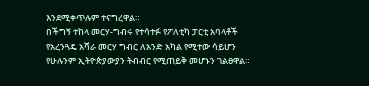እንደሚቀጥሉም ተናግረዋል።
በችግኝ ተከላ መርሃ-ግብሩ የተሳተፉ የፖለቲካ ፓርቲ አባላቶች የአረንጓዴ አሻራ መርሃ ግብር ለአንድ አካል የሚተው ሳይሆን የሁሉንም ኢትዮጵያውያን ትብብር የሚጠይቅ መሆኑን ገልፀዋል።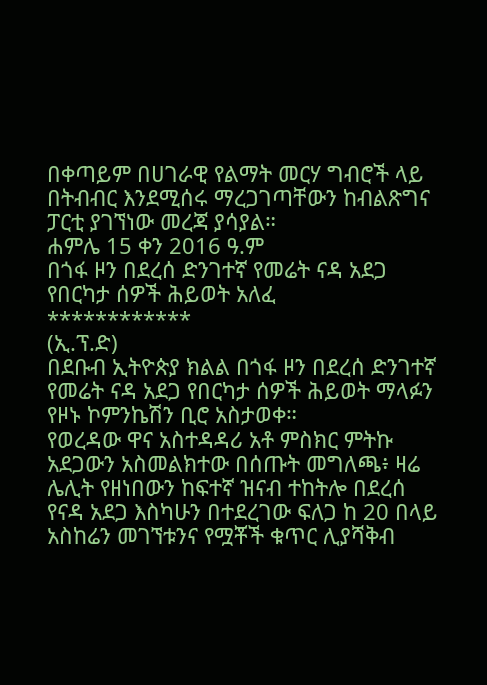በቀጣይም በሀገራዊ የልማት መርሃ ግብሮች ላይ በትብብር እንደሚሰሩ ማረጋገጣቸውን ከብልጽግና ፓርቲ ያገኘነው መረጃ ያሳያል።
ሐምሌ 15 ቀን 2016 ዓ.ም
በጎፋ ዞን በደረሰ ድንገተኛ የመሬት ናዳ አደጋ የበርካታ ሰዎች ሕይወት አለፈ
************
(ኢ.ፕ.ድ)
በደቡብ ኢትዮጵያ ክልል በጎፋ ዞን በደረሰ ድንገተኛ የመሬት ናዳ አደጋ የበርካታ ሰዎች ሕይወት ማላፉን የዞኑ ኮምንኬሽን ቢሮ አስታወቀ።
የወረዳው ዋና አስተዳዳሪ አቶ ምስክር ምትኩ አደጋውን አስመልክተው በሰጡት መግለጫ፥ ዛሬ ሌሊት የዘነበውን ከፍተኛ ዝናብ ተከትሎ በደረሰ የናዳ አደጋ እስካሁን በተደረገው ፍለጋ ከ 20 በላይ አስከሬን መገኘቱንና የሟቾች ቁጥር ሊያሻቅብ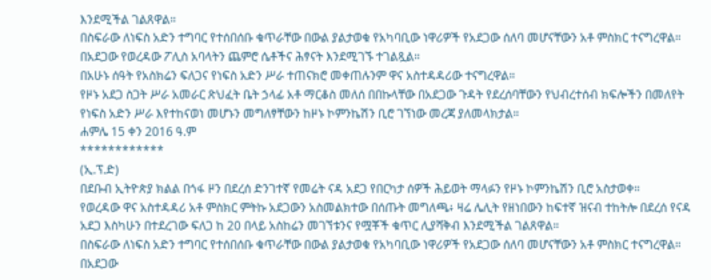እንደሚችል ገልጸዋል።
በስፍራው ለነፍስ አድን ተግባር የተሰበሰቡ ቁጥራቸው በውል ያልታወቁ የአካባቢው ነዋሪዎች የአደጋው ሰለባ መሆናቸውን አቶ ምስክር ተናግረዋል። በአደጋው የወረዳው ፖሊስ አባላትን ጨምሮ ሴቶችና ሕፃናት እንደሚገኙ ተገልጿል።
በአሁኑ ሰዓት የአስክሬን ፍለጋና የነፍስ አድን ሥራ ተጠናክሮ መቀጠሉንም ዋና አስተዳዳሪው ተናግረዋል።
የዞኑ አደጋ ስጋት ሥራ አመራር ጽህፈት ቤት ኃላፊ አቶ ማርቆስ መለሰ በበኩላቸው በአደጋው ጉዳት የደረሰባቸውን የህብረተሰብ ክፍሎችን በመለየት የነፍስ አድን ሥራ እየተከናወነ መሆኑን መግለፃቸውን ከዞኑ ኮምንኬሽን ቢሮ ገኘነው መረጃ ያለመላክታል።
ሐምሌ 15 ቀን 2016 ዓ.ም
************
(ኢ.ፕ.ድ)
በደቡብ ኢትዮጵያ ክልል በጎፋ ዞን በደረሰ ድንገተኛ የመሬት ናዳ አደጋ የበርካታ ሰዎች ሕይወት ማላፉን የዞኑ ኮምንኬሽን ቢሮ አስታወቀ።
የወረዳው ዋና አስተዳዳሪ አቶ ምስክር ምትኩ አደጋውን አስመልክተው በሰጡት መግለጫ፥ ዛሬ ሌሊት የዘነበውን ከፍተኛ ዝናብ ተከትሎ በደረሰ የናዳ አደጋ እስካሁን በተደረገው ፍለጋ ከ 20 በላይ አስከሬን መገኘቱንና የሟቾች ቁጥር ሊያሻቅብ እንደሚችል ገልጸዋል።
በስፍራው ለነፍስ አድን ተግባር የተሰበሰቡ ቁጥራቸው በውል ያልታወቁ የአካባቢው ነዋሪዎች የአደጋው ሰለባ መሆናቸውን አቶ ምስክር ተናግረዋል። በአደጋው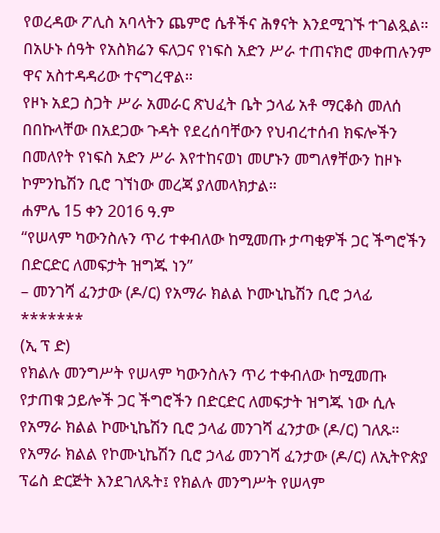የወረዳው ፖሊስ አባላትን ጨምሮ ሴቶችና ሕፃናት እንደሚገኙ ተገልጿል።
በአሁኑ ሰዓት የአስክሬን ፍለጋና የነፍስ አድን ሥራ ተጠናክሮ መቀጠሉንም ዋና አስተዳዳሪው ተናግረዋል።
የዞኑ አደጋ ስጋት ሥራ አመራር ጽህፈት ቤት ኃላፊ አቶ ማርቆስ መለሰ በበኩላቸው በአደጋው ጉዳት የደረሰባቸውን የህብረተሰብ ክፍሎችን በመለየት የነፍስ አድን ሥራ እየተከናወነ መሆኑን መግለፃቸውን ከዞኑ ኮምንኬሽን ቢሮ ገኘነው መረጃ ያለመላክታል።
ሐምሌ 15 ቀን 2016 ዓ.ም
“የሠላም ካውንስሉን ጥሪ ተቀብለው ከሚመጡ ታጣቂዎች ጋር ችግሮችን በድርድር ለመፍታት ዝግጁ ነን”
– መንገሻ ፈንታው (ዶ/ር) የአማራ ክልል ኮሙኒኬሽን ቢሮ ኃላፊ
*******
(ኢ ፕ ድ)
የክልሉ መንግሥት የሠላም ካውንስሉን ጥሪ ተቀብለው ከሚመጡ የታጠቁ ኃይሎች ጋር ችግሮችን በድርድር ለመፍታት ዝግጁ ነው ሲሉ የአማራ ክልል ኮሙኒኬሽን ቢሮ ኃላፊ መንገሻ ፈንታው (ዶ/ር) ገለጹ።
የአማራ ክልል የኮሙኒኬሽን ቢሮ ኃላፊ መንገሻ ፈንታው (ዶ/ር) ለኢትዮጵያ ፕሬስ ድርጅት እንደገለጹት፤ የክልሉ መንግሥት የሠላም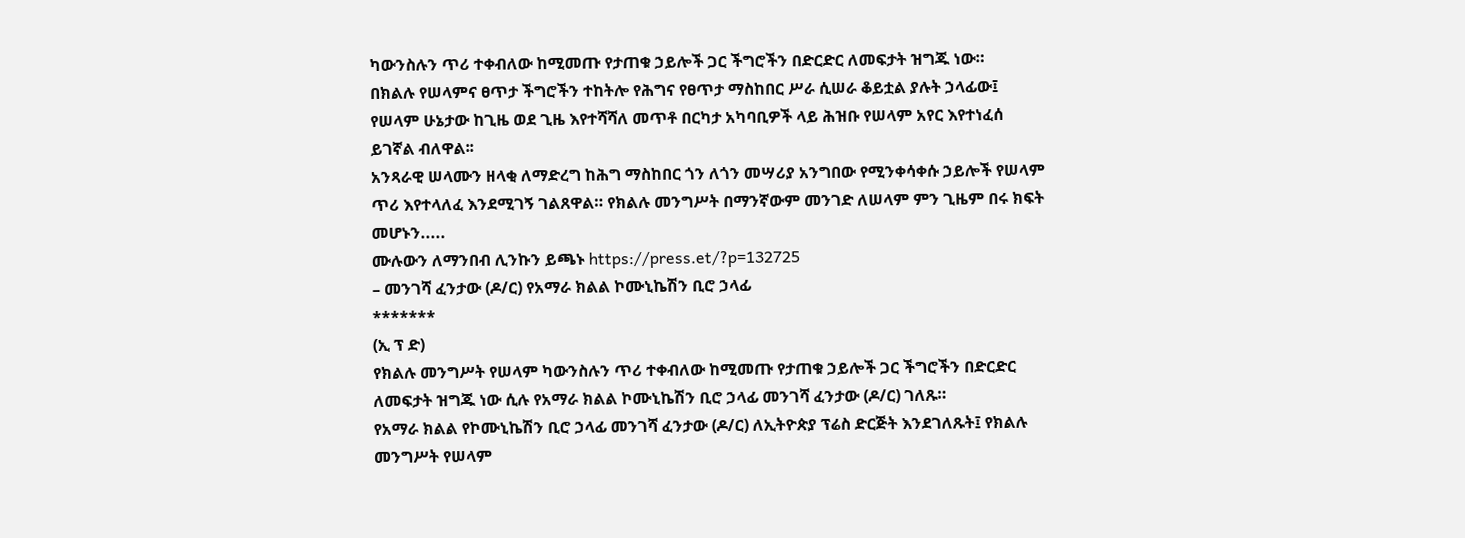ካውንስሉን ጥሪ ተቀብለው ከሚመጡ የታጠቁ ኃይሎች ጋር ችግሮችን በድርድር ለመፍታት ዝግጁ ነው።
በክልሉ የሠላምና ፀጥታ ችግሮችን ተከትሎ የሕግና የፀጥታ ማስከበር ሥራ ሲሠራ ቆይቷል ያሉት ኃላፊው፤ የሠላም ሁኔታው ከጊዜ ወደ ጊዜ እየተሻሻለ መጥቶ በርካታ አካባቢዎች ላይ ሕዝቡ የሠላም አየር እየተነፈሰ ይገኛል ብለዋል፡፡
አንጻራዊ ሠላሙን ዘላቂ ለማድረግ ከሕግ ማስከበር ጎን ለጎን መሣሪያ አንግበው የሚንቀሳቀሱ ኃይሎች የሠላም ጥሪ እየተላለፈ እንደሚገኝ ገልጸዋል። የክልሉ መንግሥት በማንኛውም መንገድ ለሠላም ምን ጊዜም በሩ ክፍት መሆኑን.....
ሙሉውን ለማንበብ ሊንኩን ይጫኑ https://press.et/?p=132725
– መንገሻ ፈንታው (ዶ/ር) የአማራ ክልል ኮሙኒኬሽን ቢሮ ኃላፊ
*******
(ኢ ፕ ድ)
የክልሉ መንግሥት የሠላም ካውንስሉን ጥሪ ተቀብለው ከሚመጡ የታጠቁ ኃይሎች ጋር ችግሮችን በድርድር ለመፍታት ዝግጁ ነው ሲሉ የአማራ ክልል ኮሙኒኬሽን ቢሮ ኃላፊ መንገሻ ፈንታው (ዶ/ር) ገለጹ።
የአማራ ክልል የኮሙኒኬሽን ቢሮ ኃላፊ መንገሻ ፈንታው (ዶ/ር) ለኢትዮጵያ ፕሬስ ድርጅት እንደገለጹት፤ የክልሉ መንግሥት የሠላም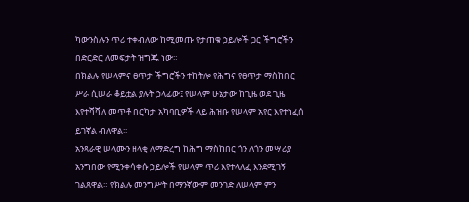ካውንስሉን ጥሪ ተቀብለው ከሚመጡ የታጠቁ ኃይሎች ጋር ችግሮችን በድርድር ለመፍታት ዝግጁ ነው።
በክልሉ የሠላምና ፀጥታ ችግሮችን ተከትሎ የሕግና የፀጥታ ማስከበር ሥራ ሲሠራ ቆይቷል ያሉት ኃላፊው፤ የሠላም ሁኔታው ከጊዜ ወደ ጊዜ እየተሻሻለ መጥቶ በርካታ አካባቢዎች ላይ ሕዝቡ የሠላም አየር እየተነፈሰ ይገኛል ብለዋል፡፡
አንጻራዊ ሠላሙን ዘላቂ ለማድረግ ከሕግ ማስከበር ጎን ለጎን መሣሪያ አንግበው የሚንቀሳቀሱ ኃይሎች የሠላም ጥሪ እየተላለፈ እንደሚገኝ ገልጸዋል። የክልሉ መንግሥት በማንኛውም መንገድ ለሠላም ምን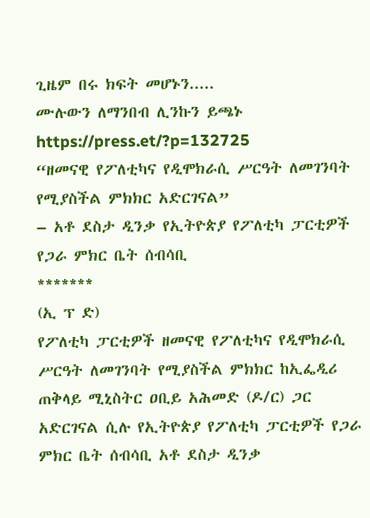ጊዜም በሩ ክፍት መሆኑን.....
ሙሉውን ለማንበብ ሊንኩን ይጫኑ https://press.et/?p=132725
“ዘመናዊ የፖለቲካና የዲሞክራሲ ሥርዓት ለመገንባት የሚያስችል ምክክር አድርገናል”
– አቶ ደስታ ዲንቃ የኢትዮጵያ የፖለቲካ ፓርቲዎች የጋራ ምክር ቤት ሰብሳቢ
*******
(ኢ ፕ ድ)
የፖለቲካ ፓርቲዎች ዘመናዊ የፖለቲካና የዲሞክራሲ ሥርዓት ለመገንባት የሚያስችል ምክክር ከኢፌዲሪ ጠቅላይ ሚኒስትር ዐቢይ አሕመድ (ዶ/ር) ጋር አድርገናል ሲሉ የኢትዮጵያ የፖለቲካ ፓርቲዎች የጋራ ምክር ቤት ሰብሳቢ አቶ ደስታ ዲንቃ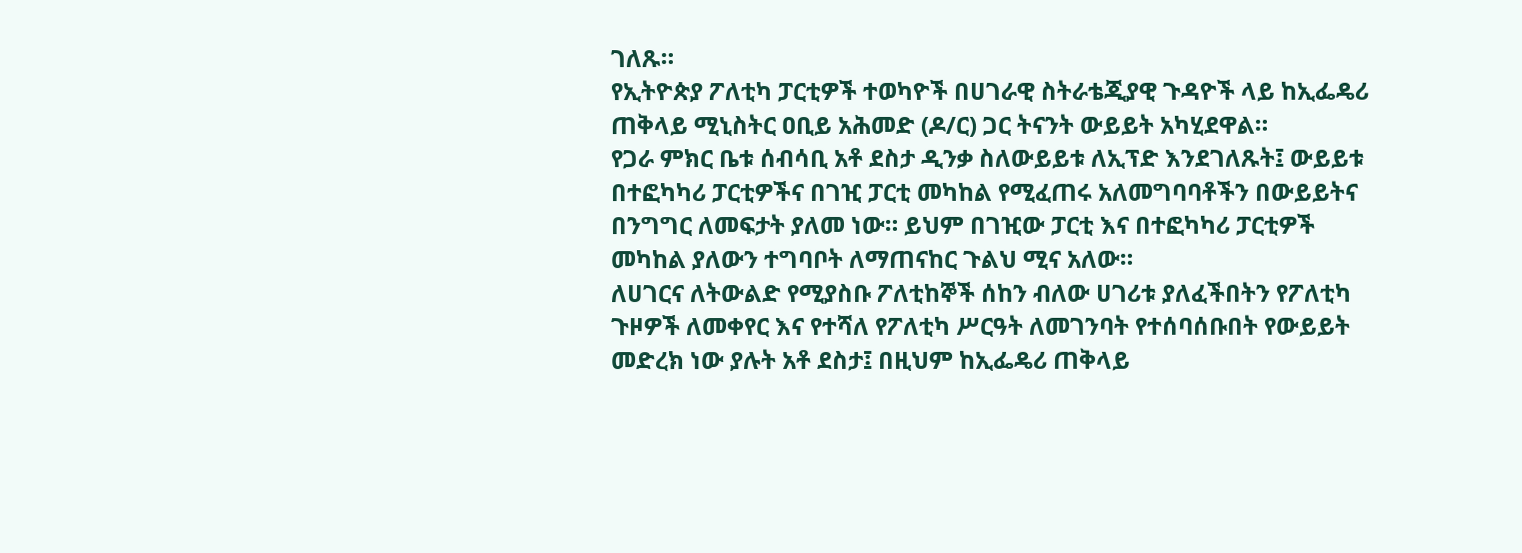ገለጹ።
የኢትዮጵያ ፖለቲካ ፓርቲዎች ተወካዮች በሀገራዊ ስትራቴጂያዊ ጉዳዮች ላይ ከኢፌዴሪ ጠቅላይ ሚኒስትር ዐቢይ አሕመድ (ዶ/ር) ጋር ትናንት ውይይት አካሂደዋል።
የጋራ ምክር ቤቱ ሰብሳቢ አቶ ደስታ ዲንቃ ስለውይይቱ ለኢፕድ እንደገለጹት፤ ውይይቱ በተፎካካሪ ፓርቲዎችና በገዢ ፓርቲ መካከል የሚፈጠሩ አለመግባባቶችን በውይይትና በንግግር ለመፍታት ያለመ ነው። ይህም በገዢው ፓርቲ እና በተፎካካሪ ፓርቲዎች መካከል ያለውን ተግባቦት ለማጠናከር ጉልህ ሚና አለው።
ለሀገርና ለትውልድ የሚያስቡ ፖለቲከኞች ሰከን ብለው ሀገሪቱ ያለፈችበትን የፖለቲካ ጉዞዎች ለመቀየር እና የተሻለ የፖለቲካ ሥርዓት ለመገንባት የተሰባሰቡበት የውይይት መድረክ ነው ያሉት አቶ ደስታ፤ በዚህም ከኢፌዴሪ ጠቅላይ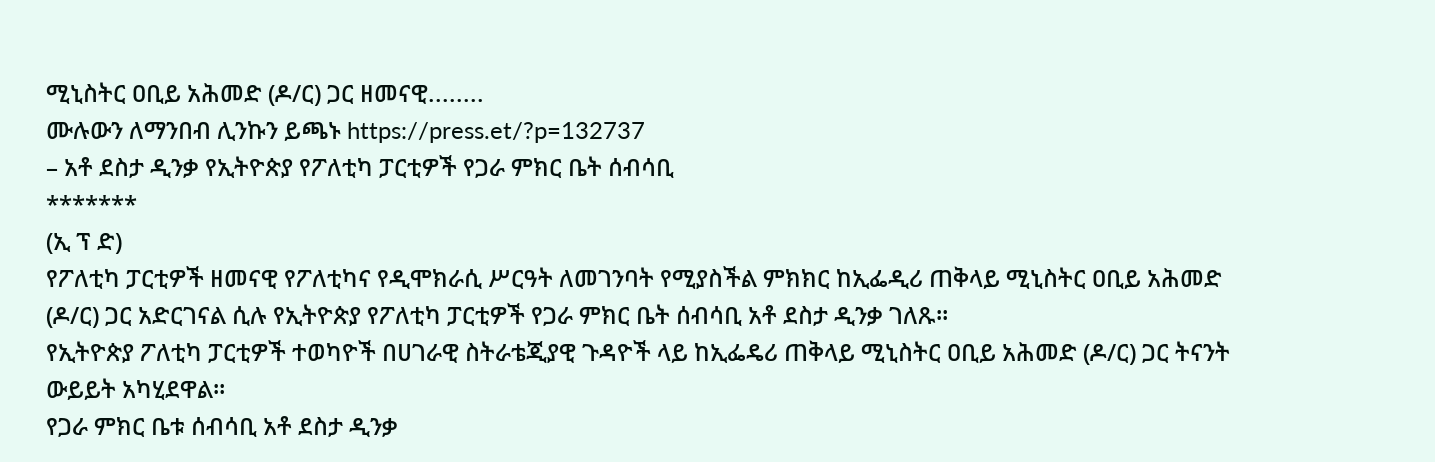ሚኒስትር ዐቢይ አሕመድ (ዶ/ር) ጋር ዘመናዊ........
ሙሉውን ለማንበብ ሊንኩን ይጫኑ https://press.et/?p=132737
– አቶ ደስታ ዲንቃ የኢትዮጵያ የፖለቲካ ፓርቲዎች የጋራ ምክር ቤት ሰብሳቢ
*******
(ኢ ፕ ድ)
የፖለቲካ ፓርቲዎች ዘመናዊ የፖለቲካና የዲሞክራሲ ሥርዓት ለመገንባት የሚያስችል ምክክር ከኢፌዲሪ ጠቅላይ ሚኒስትር ዐቢይ አሕመድ (ዶ/ር) ጋር አድርገናል ሲሉ የኢትዮጵያ የፖለቲካ ፓርቲዎች የጋራ ምክር ቤት ሰብሳቢ አቶ ደስታ ዲንቃ ገለጹ።
የኢትዮጵያ ፖለቲካ ፓርቲዎች ተወካዮች በሀገራዊ ስትራቴጂያዊ ጉዳዮች ላይ ከኢፌዴሪ ጠቅላይ ሚኒስትር ዐቢይ አሕመድ (ዶ/ር) ጋር ትናንት ውይይት አካሂደዋል።
የጋራ ምክር ቤቱ ሰብሳቢ አቶ ደስታ ዲንቃ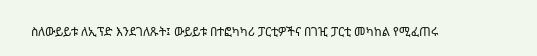ስለውይይቱ ለኢፕድ እንደገለጹት፤ ውይይቱ በተፎካካሪ ፓርቲዎችና በገዢ ፓርቲ መካከል የሚፈጠሩ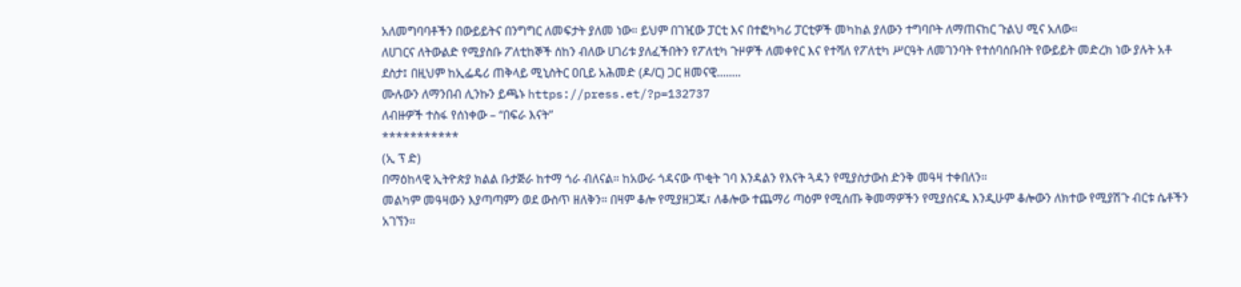አለመግባባቶችን በውይይትና በንግግር ለመፍታት ያለመ ነው። ይህም በገዢው ፓርቲ እና በተፎካካሪ ፓርቲዎች መካከል ያለውን ተግባቦት ለማጠናከር ጉልህ ሚና አለው።
ለሀገርና ለትውልድ የሚያስቡ ፖለቲከኞች ሰከን ብለው ሀገሪቱ ያለፈችበትን የፖለቲካ ጉዞዎች ለመቀየር እና የተሻለ የፖለቲካ ሥርዓት ለመገንባት የተሰባሰቡበት የውይይት መድረክ ነው ያሉት አቶ ደስታ፤ በዚህም ከኢፌዴሪ ጠቅላይ ሚኒስትር ዐቢይ አሕመድ (ዶ/ር) ጋር ዘመናዊ........
ሙሉውን ለማንበብ ሊንኩን ይጫኑ https://press.et/?p=132737
ለብዙዎች ተስፋ የሰነቀው – “በፍራ እናት”
***********
(ኢ ፕ ድ)
በማዕከላዊ ኢትዮጵያ ክልል ቡታጅራ ከተማ ጎራ ብለናል። ከአውራ ጎዳናው ጥቂት ገባ እንዳልን የእናት ጓዳን የሚያስታውስ ድንቅ መዓዛ ተቀበለን።
መልካም መዓዛውን እያጣጣምን ወደ ውስጥ ዘለቅን። በዛም ቆሎ የሚያዘጋጁ፣ ለቆሎው ተጨማሪ ጣዕም የሚሰጡ ቅመማዎችን የሚያሰናዱ እንዲሁም ቆሎውን ለክተው የሚያሽጉ ብርቱ ሴቶችን አገኘን።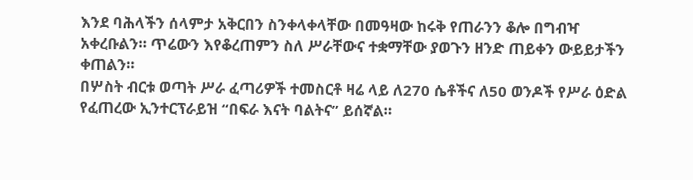እንደ ባሕላችን ሰላምታ አቅርበን ስንቀላቀላቸው በመዓዛው ከሩቅ የጠራንን ቆሎ በግብዣ አቀረቡልን። ጥሬውን እየቆረጠምን ስለ ሥራቸውና ተቋማቸው ያወጉን ዘንድ ጠይቀን ውይይታችን ቀጠልን።
በሦስት ብርቱ ወጣት ሥራ ፈጣሪዎች ተመስርቶ ዛሬ ላይ ለ270 ሴቶችና ለ50 ወንዶች የሥራ ዕድል የፈጠረው ኢንተርፕራይዝ “በፍራ እናት ባልትና” ይሰኛል።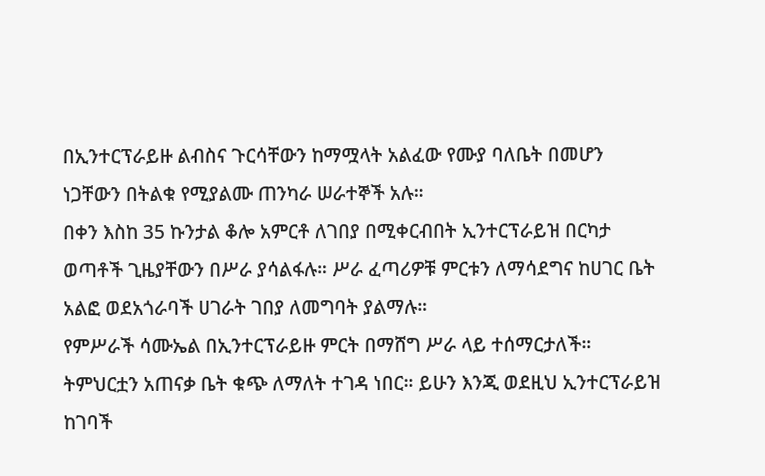በኢንተርፕራይዙ ልብስና ጉርሳቸውን ከማሟላት አልፈው የሙያ ባለቤት በመሆን ነጋቸውን በትልቁ የሚያልሙ ጠንካራ ሠራተኞች አሉ።
በቀን እስከ 35 ኩንታል ቆሎ አምርቶ ለገበያ በሚቀርብበት ኢንተርፕራይዝ በርካታ ወጣቶች ጊዜያቸውን በሥራ ያሳልፋሉ። ሥራ ፈጣሪዎቹ ምርቱን ለማሳደግና ከሀገር ቤት አልፎ ወደአጎራባች ሀገራት ገበያ ለመግባት ያልማሉ።
የምሥራች ሳሙኤል በኢንተርፕራይዙ ምርት በማሸግ ሥራ ላይ ተሰማርታለች። ትምህርቷን አጠናቃ ቤት ቁጭ ለማለት ተገዳ ነበር። ይሁን እንጂ ወደዚህ ኢንተርፕራይዝ ከገባች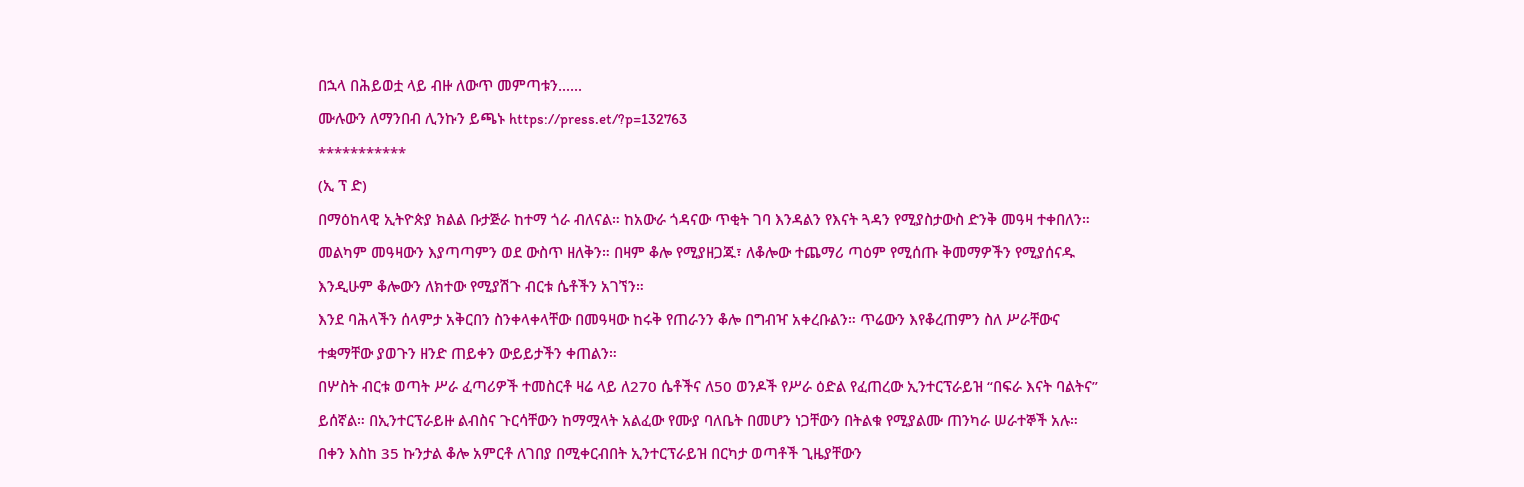በኋላ በሕይወቷ ላይ ብዙ ለውጥ መምጣቱን......
ሙሉውን ለማንበብ ሊንኩን ይጫኑ https://press.et/?p=132763
***********
(ኢ ፕ ድ)
በማዕከላዊ ኢትዮጵያ ክልል ቡታጅራ ከተማ ጎራ ብለናል። ከአውራ ጎዳናው ጥቂት ገባ እንዳልን የእናት ጓዳን የሚያስታውስ ድንቅ መዓዛ ተቀበለን።
መልካም መዓዛውን እያጣጣምን ወደ ውስጥ ዘለቅን። በዛም ቆሎ የሚያዘጋጁ፣ ለቆሎው ተጨማሪ ጣዕም የሚሰጡ ቅመማዎችን የሚያሰናዱ እንዲሁም ቆሎውን ለክተው የሚያሽጉ ብርቱ ሴቶችን አገኘን።
እንደ ባሕላችን ሰላምታ አቅርበን ስንቀላቀላቸው በመዓዛው ከሩቅ የጠራንን ቆሎ በግብዣ አቀረቡልን። ጥሬውን እየቆረጠምን ስለ ሥራቸውና ተቋማቸው ያወጉን ዘንድ ጠይቀን ውይይታችን ቀጠልን።
በሦስት ብርቱ ወጣት ሥራ ፈጣሪዎች ተመስርቶ ዛሬ ላይ ለ270 ሴቶችና ለ50 ወንዶች የሥራ ዕድል የፈጠረው ኢንተርፕራይዝ “በፍራ እናት ባልትና” ይሰኛል። በኢንተርፕራይዙ ልብስና ጉርሳቸውን ከማሟላት አልፈው የሙያ ባለቤት በመሆን ነጋቸውን በትልቁ የሚያልሙ ጠንካራ ሠራተኞች አሉ።
በቀን እስከ 35 ኩንታል ቆሎ አምርቶ ለገበያ በሚቀርብበት ኢንተርፕራይዝ በርካታ ወጣቶች ጊዜያቸውን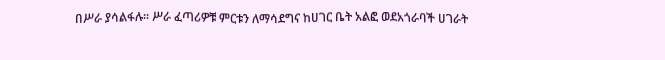በሥራ ያሳልፋሉ። ሥራ ፈጣሪዎቹ ምርቱን ለማሳደግና ከሀገር ቤት አልፎ ወደአጎራባች ሀገራት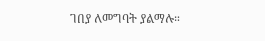ገበያ ለመግባት ያልማሉ።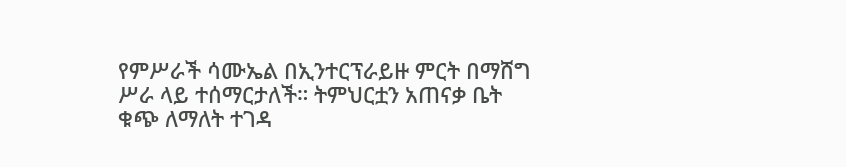የምሥራች ሳሙኤል በኢንተርፕራይዙ ምርት በማሸግ ሥራ ላይ ተሰማርታለች። ትምህርቷን አጠናቃ ቤት ቁጭ ለማለት ተገዳ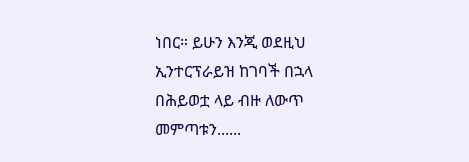ነበር። ይሁን እንጂ ወደዚህ ኢንተርፕራይዝ ከገባች በኋላ በሕይወቷ ላይ ብዙ ለውጥ መምጣቱን......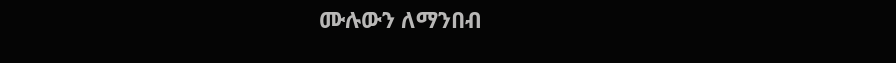ሙሉውን ለማንበብ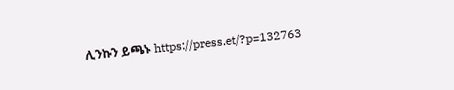ሊንኩን ይጫኑ https://press.et/?p=132763